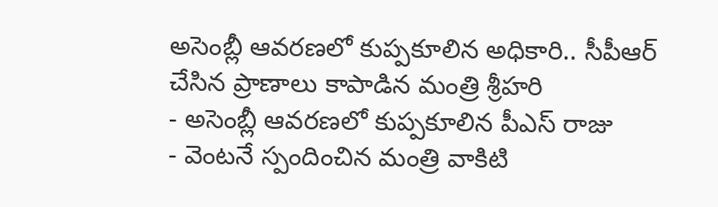అసెంబ్లీ ఆవరణలో కుప్పకూలిన అధికారి.. సీపీఆర్ చేసిన ప్రాణాలు కాపాడిన మంత్రి శ్రీహరి
- అసెంబ్లీ ఆవరణలో కుప్పకూలిన పీఎస్ రాజు
- వెంటనే స్పందించిన మంత్రి వాకిటి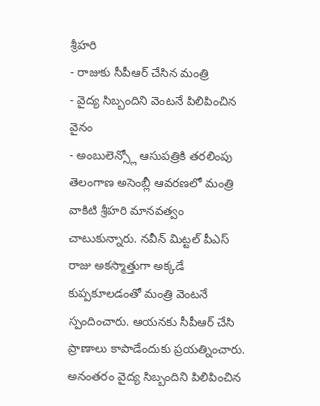శ్రీహరి
- రాజుకు సీపీఆర్ చేసిన మంత్రి
- వైద్య సిబ్బందిని వెంటనే పిలిపించిన వైనం
- అంబులెన్స్లో ఆసుపత్రికి తరలింపు
తెలంగాణ అసెంబ్లీ ఆవరణలో మంత్రి వాకిటి శ్రీహరి మానవత్వం చాటుకున్నారు. నవీన్ మిట్టల్ పీఎస్ రాజు అకస్మాత్తుగా అక్కడే కుప్పకూలడంతో మంత్రి వెంటనే స్పందించారు. ఆయనకు సీపీఆర్ చేసి ప్రాణాలు కాపాడేందుకు ప్రయత్నించారు.
అనంతరం వైద్య సిబ్బందిని పిలిపించిన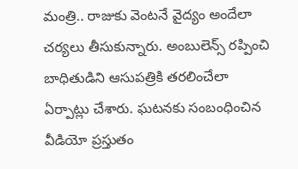మంత్రి.. రాజుకు వెంటనే వైద్యం అందేలా చర్యలు తీసుకున్నారు. అంబులెన్స్ రప్పించి బాధితుడిని ఆసుపత్రికి తరలించేలా ఏర్పాట్లు చేశారు. ఘటనకు సంబంధించిన వీడియో ప్రస్తుతం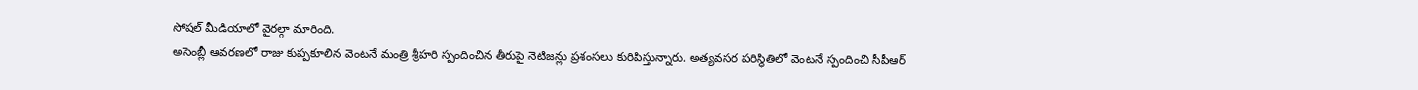సోషల్ మీడియాలో వైరల్గా మారింది.
అసెంబ్లీ ఆవరణలో రాజు కుప్పకూలిన వెంటనే మంత్రి శ్రీహరి స్పందించిన తీరుపై నెటిజన్లు ప్రశంసలు కురిపిస్తున్నారు. అత్యవసర పరిస్థితిలో వెంటనే స్పందించి సీపీఆర్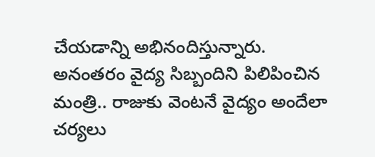చేయడాన్ని అభినందిస్తున్నారు.
అనంతరం వైద్య సిబ్బందిని పిలిపించిన మంత్రి.. రాజుకు వెంటనే వైద్యం అందేలా చర్యలు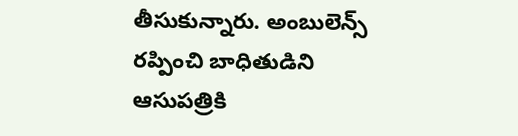తీసుకున్నారు. అంబులెన్స్ రప్పించి బాధితుడిని ఆసుపత్రికి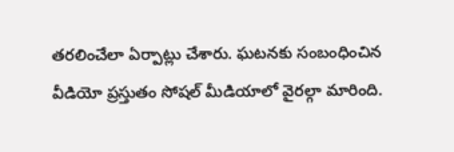తరలించేలా ఏర్పాట్లు చేశారు. ఘటనకు సంబంధించిన వీడియో ప్రస్తుతం సోషల్ మీడియాలో వైరల్గా మారింది.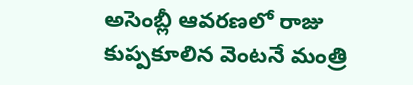అసెంబ్లీ ఆవరణలో రాజు కుప్పకూలిన వెంటనే మంత్రి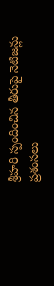శ్రీహరి స్పందించిన తీరుపై నెటిజన్లు ప్రశంసలు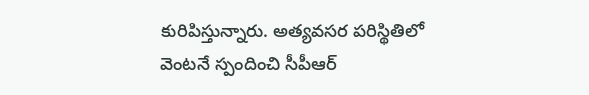కురిపిస్తున్నారు. అత్యవసర పరిస్థితిలో వెంటనే స్పందించి సీపీఆర్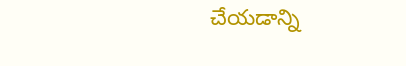చేయడాన్ని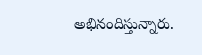అభినందిస్తున్నారు.